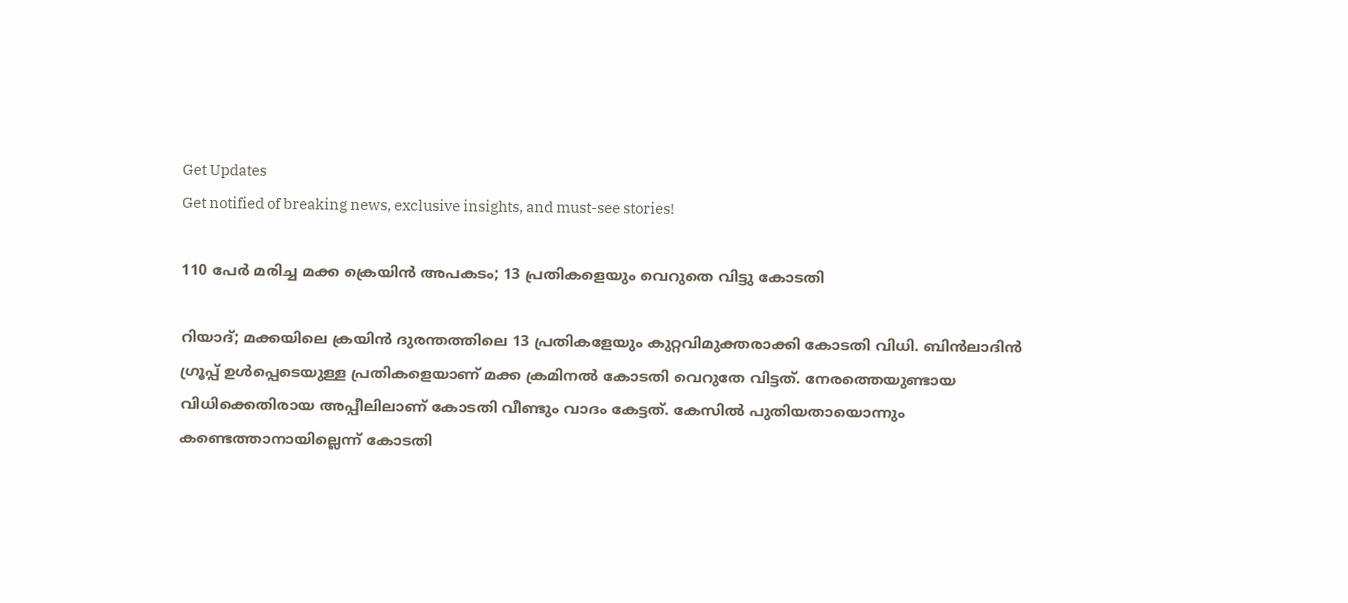Get Updates
Get notified of breaking news, exclusive insights, and must-see stories!

110 പേർ മരിച്ച മക്ക ക്രെയിൻ അപകടം; 13 പ്രതികളെയും വെറുതെ വിട്ടു കോടതി

റിയാദ്; മക്കയിലെ ക്രയിൻ ദുരന്തത്തിലെ 13 പ്രതികളേയും കുറ്റവിമുക്തരാക്കി കോടതി വിധി. ബിൻലാദിൻ ഗ്രൂപ്പ് ഉൾപ്പെടെയുള്ള പ്രതികളെയാണ് മക്ക ക്രമിനൽ കോടതി വെറുതേ വിട്ടത്. നേരത്തെയുണ്ടായ വിധിക്കെതിരായ അപ്പീലിലാണ് കോടതി വീണ്ടും വാദം കേട്ടത്. കേസിൽ പുതിയതായൊന്നും കണ്ടെത്താനായില്ലെന്ന് കോടതി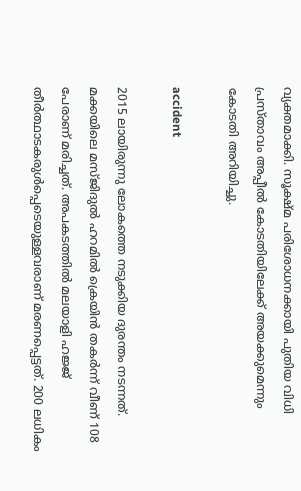വ്യക്തമാക്കി. സൂക്ഷ്മ പരിശോധനക്കായി പുതിയ വിധി പ്രസ്താവം അപ്പീൽ കോടതിയിലേക്ക് അയക്കുമെന്നും കോടതി അറിയിച്ചു.

accident

2015 ലായിരുന്നു ലോകത്തെ നടുക്കിയ ദുരന്തം നടന്നത്. മക്കയിലെ മസ്ജിദുല്‍ ഹറമില്‍ ക്രെയിൻ തകർന്ന് വീണ് 108 പേരാണ് മരിച്ചത്. അപകടത്തിൽ മലയാളി ഹജ്ജ് തീർത്ഥാടകരുൾപ്പെടെയുള്ളവരാണ് മരണപ്പെട്ടത്. 200 ലധികം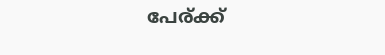പേര്ക്ക്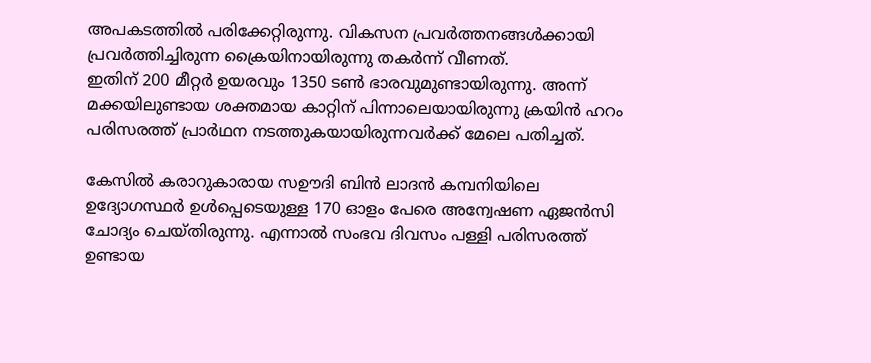അപകടത്തിൽ പരിക്കേറ്റിരുന്നു. വികസന പ്രവർത്തനങ്ങൾക്കായി പ്രവർത്തിച്ചിരുന്ന ക്രൈയിനായിരുന്നു തകർന്ന് വീണത്.
ഇതിന് 200 മീറ്റര്‍ ഉയരവും 1350 ടണ്‍ ഭാരവുമുണ്ടായിരുന്നു. അന്ന് മക്കയിലുണ്ടായ ശക്തമായ കാറ്റിന് പിന്നാലെയായിരുന്നു ക്രയിന്‍ ഹറം പരിസരത്ത് പ്രാര്‍ഥന നടത്തുകയായിരുന്നവർക്ക് മേലെ പതിച്ചത്.

കേസിൽ കരാറുകാരായ സഊദി ബിന്‍ ലാദന്‍ കമ്പനിയിലെ ഉദ്യോഗസ്ഥർ ഉൾപ്പെടെയുള്ള 170 ഓളം പേരെ അന്വേഷണ ഏജൻസി ചോദ്യം ചെയ്തിരുന്നു. എന്നാൽ സംഭവ ദിവസം പള്ളി പരിസരത്ത് ഉണ്ടായ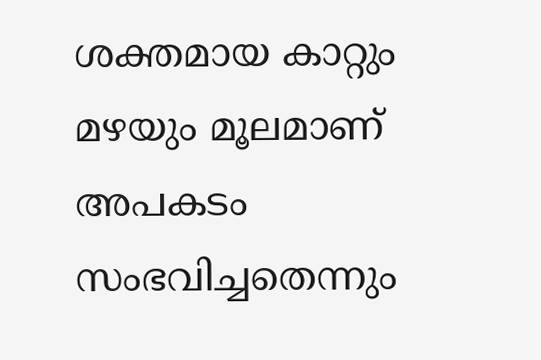ശക്തമായ കാറ്റും മഴയും മൂലമാണ് അപകടം സംഭവിച്ചതെന്നും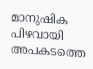മാനുഷിക പിഴവായി അപകടത്തെ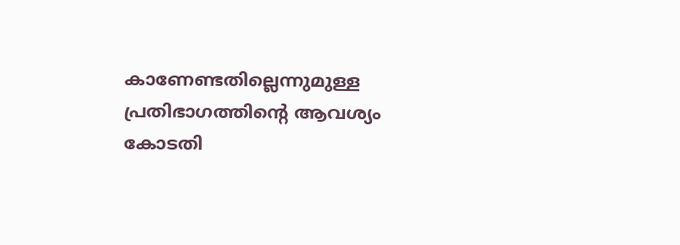കാണേണ്ടതില്ലെന്നുമുള്ള പ്രതിഭാഗത്തിന്റെ ആവശ്യം കോടതി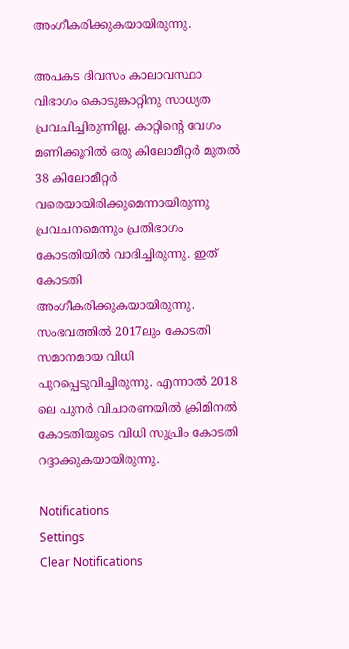അംഗീകരിക്കുകയായിരുന്നു.

അപകട ദിവസം കാലാവസ്ഥാ വിഭാഗം കൊടുങ്കാറ്റിനു സാധ്യത പ്രവചിച്ചിരുന്നില്ല. കാറ്റിന്റെ വേഗം മണിക്കൂറില്‍ ഒരു കിലോമീറ്റര്‍ മുതല്‍ 38 കിലോമീറ്റര്‍ വരെയായിരിക്കുമെന്നായിരുന്നു പ്രവചനമെന്നും പ്രതിഭാഗം കോടതിയിൽ വാദിച്ചിരുന്നു. ഇത് കോടതി അംഗീകരിക്കുകയായിരുന്നു. സംഭവത്തിൽ 2017ലും കോടതി സമാനമായ വിധി പുറപ്പെടുവിച്ചിരുന്നു. എന്നാൽ 2018 ലെ പുനര്‍ വിചാരണയില്‍ ക്രിമിനല്‍ കോടതിയുടെ വിധി സുപ്രിം കോടതി റദ്ദാക്കുകയായിരുന്നു.

Notifications
Settings
Clear Notifications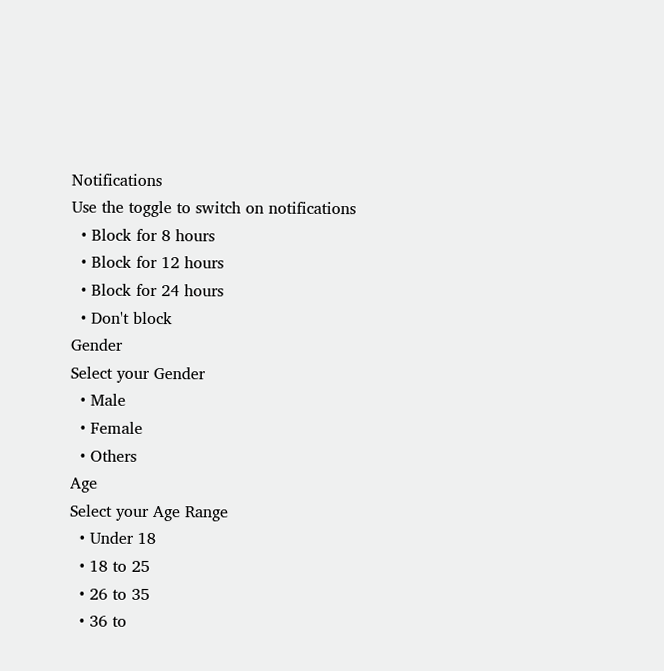Notifications
Use the toggle to switch on notifications
  • Block for 8 hours
  • Block for 12 hours
  • Block for 24 hours
  • Don't block
Gender
Select your Gender
  • Male
  • Female
  • Others
Age
Select your Age Range
  • Under 18
  • 18 to 25
  • 26 to 35
  • 36 to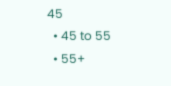45
  • 45 to 55
  • 55+